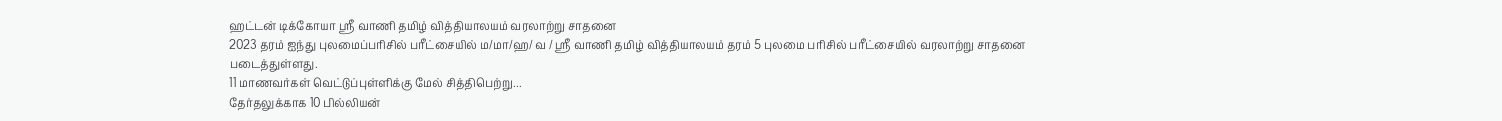ஹட்டன் டிக்கோயா ஸ்ரீ வாணி தமிழ் வித்தியாலயம் வரலாற்று சாதனை
2023 தரம் ஐந்து புலமைப்பரிசில் பரீட்சையில் ம/மா/ஹ/ வ / ஸ்ரீ வாணி தமிழ் வித்தியாலயம் தரம் 5 புலமை பரிசில் பரீட்சையில் வரலாற்று சாதனை படைத்துள்ளது.
11 மாணவர்கள் வெட்டுப்புள்ளிக்கு மேல் சித்திபெற்று...
தேர்தலுக்காக 10 பில்லியன்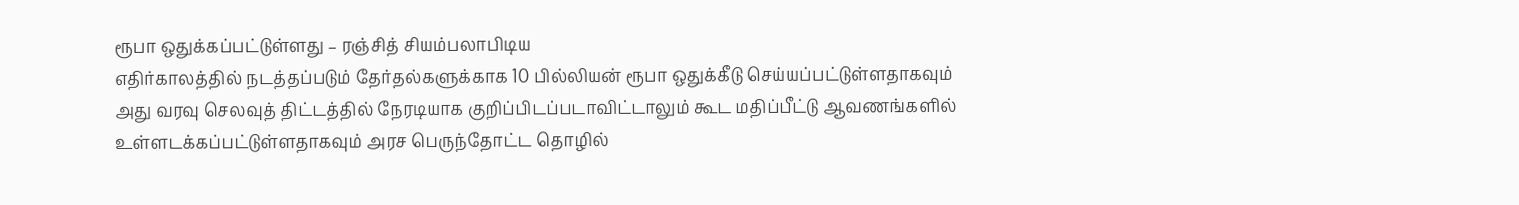ரூபா ஒதுக்கப்பட்டுள்ளது – ரஞ்சித் சியம்பலாபிடிய
எதிர்காலத்தில் நடத்தப்படும் தேர்தல்களுக்காக 10 பில்லியன் ரூபா ஒதுக்கீடு செய்யப்பட்டுள்ளதாகவும் அது வரவு செலவுத் திட்டத்தில் நேரடியாக குறிப்பிடப்படாவிட்டாலும் கூட மதிப்பீட்டு ஆவணங்களில் உள்ளடக்கப்பட்டுள்ளதாகவும் அரச பெருந்தோட்ட தொழில்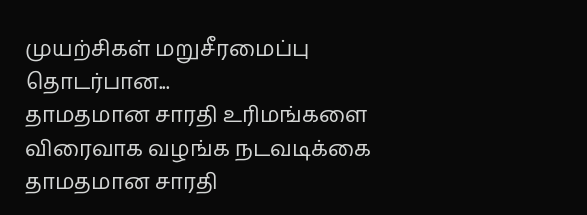முயற்சிகள் மறுசீரமைப்பு தொடர்பான...
தாமதமான சாரதி உரிமங்களை விரைவாக வழங்க நடவடிக்கை
தாமதமான சாரதி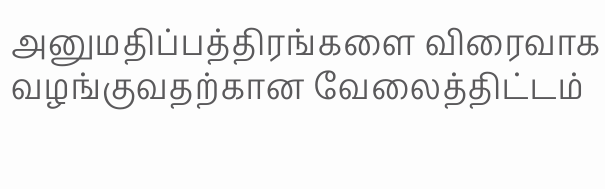அனுமதிப்பத்திரங்களை விரைவாக வழங்குவதற்கான வேலைத்திட்டம்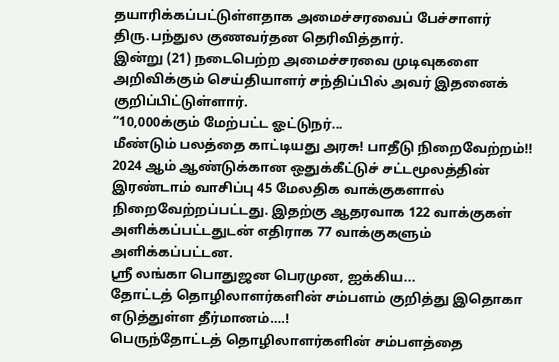தயாரிக்கப்பட்டுள்ளதாக அமைச்சரவைப் பேச்சாளர் திரு.பந்துல குணவர்தன தெரிவித்தார்.
இன்று (21) நடைபெற்ற அமைச்சரவை முடிவுகளை அறிவிக்கும் செய்தியாளர் சந்திப்பில் அவர் இதனைக் குறிப்பிட்டுள்ளார்.
“10,000க்கும் மேற்பட்ட ஓட்டுநர்...
மீண்டும் பலத்தை காட்டியது அரசு! பாதீடு நிறைவேற்றம்!!
2024 ஆம் ஆண்டுக்கான ஒதுக்கீட்டுச் சட்டமூலத்தின் இரண்டாம் வாசிப்பு 45 மேலதிக வாக்குகளால் நிறைவேற்றப்பட்டது. இதற்கு ஆதரவாக 122 வாக்குகள் அளிக்கப்பட்டதுடன் எதிராக 77 வாக்குகளும் அளிக்கப்பட்டன.
ஸ்ரீ லங்கா பொதுஜன பெரமுன, ஐக்கிய...
தோட்டத் தொழிலாளர்களின் சம்பளம் குறித்து இதொகா எடுத்துள்ள தீர்மானம்….!
பெருந்தோட்டத் தொழிலாளர்களின் சம்பளத்தை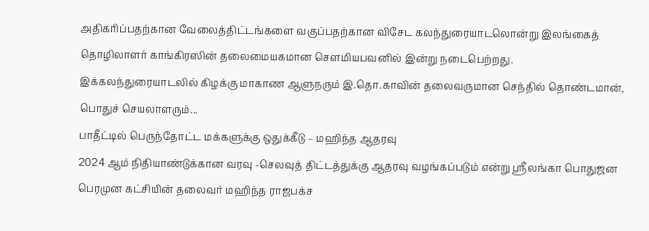அதிகரிப்பதற்கான வேலைத்திட்டங்களை வகுப்பதற்கான விசேட கலந்துரையாடலொன்று இலங்கைத் தொழிலாளர் காங்கிரஸின் தலைமையகமான சௌமியபவனில் இன்று நடைபெற்றது.
இக்கலந்துரையாடலில் கிழக்கு மாகாண ஆளுநரும் இ.தொ.காவின் தலைவருமான செந்தில் தொண்டமான், பொதுச் செயலாளரும்...
பாதீட்டில் பெருந்தோட்ட மக்களுக்கு ஒதுக்கீடு – மஹிந்த ஆதரவு
2024 ஆம் நிதியாண்டுக்கான வரவு -செலவுத் திட்டத்துக்கு ஆதரவு வழங்கப்படும் என்று ஶ்ரீலங்கா பொதுஜன பெரமுன கட்சியின் தலைவர் மஹிந்த ராஜபக்ச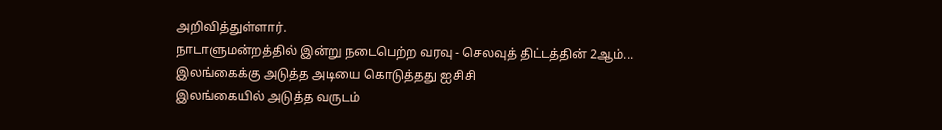அறிவித்துள்ளார்.
நாடாளுமன்றத்தில் இன்று நடைபெற்ற வரவு - செலவுத் திட்டத்தின் 2ஆம்...
இலங்கைக்கு அடுத்த அடியை கொடுத்தது ஐசிசி
இலங்கையில் அடுத்த வருடம்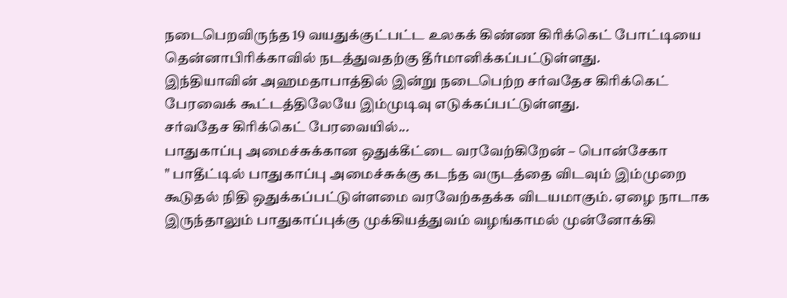நடைபெறவிருந்த 19 வயதுக்குட்பட்ட உலகக் கிண்ண கிரிக்கெட் போட்டியை தென்னாபிரிக்காவில் நடத்துவதற்கு தீர்மானிக்கப்பட்டுள்ளது.
இந்தியாவின் அஹமதாபாத்தில் இன்று நடைபெற்ற சர்வதேச கிரிக்கெட் பேரவைக் கூட்டத்திலேயே இம்முடிவு எடுக்கப்பட்டுள்ளது.
சர்வதேச கிரிக்கெட் பேரவையில்...
பாதுகாப்பு அமைச்சுக்கான ஒதுக்கீட்டை வரவேற்கிறேன் – பொன்சேகா
" பாதீட்டில் பாதுகாப்பு அமைச்சுக்கு கடந்த வருடத்தை விடவும் இம்முறை கூடுதல் நிதி ஒதுக்கப்பட்டுள்ளமை வரவேற்கதக்க விடயமாகும். ஏழை நாடாக இருந்தாலும் பாதுகாப்புக்கு முக்கியத்துவம் வழங்காமல் முன்னோக்கி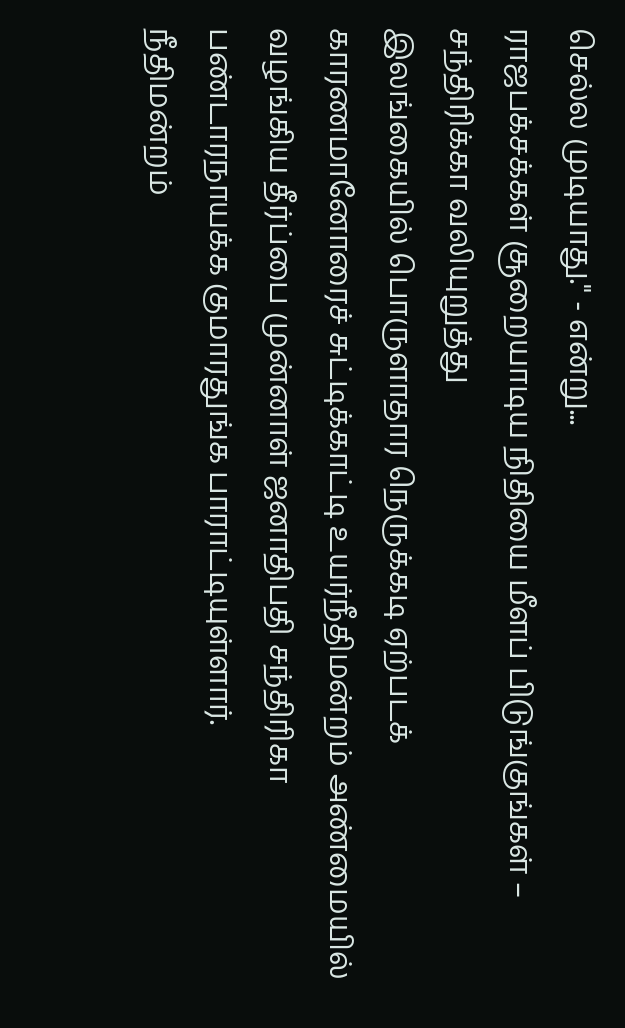செல்ல முடியாது." - என்று...
ராஜபக்சக்கள் சூறையாடிய நிதியை மீளப் பிடுங்குங்கள் – சந்திரிக்கா வலியுறுத்து
இலங்கையில் பொருளாதார நெருக்கடி ஏற்படக் காரணமானோரைச் சுட்டிக்காட்டி உயர்நீதிமன்றம் அண்மையில் வழங்கிய தீர்ப்பை முன்னாள் ஜனாதிபதி சந்திரிகா பண்டாரநாயக்க குமாரதுங்க பாராட்டியுள்ளார்.
நீதிமன்றம்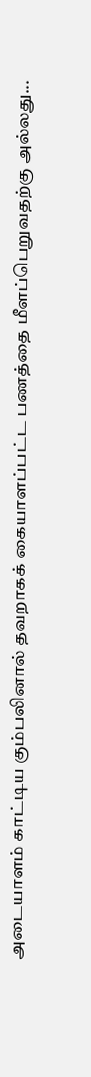அடையாளம் காட்டிய கும்பலினால் தவறாகக் கையாளப்பட்ட பணத்தை மீளப்பெறுவதற்கு அல்லது...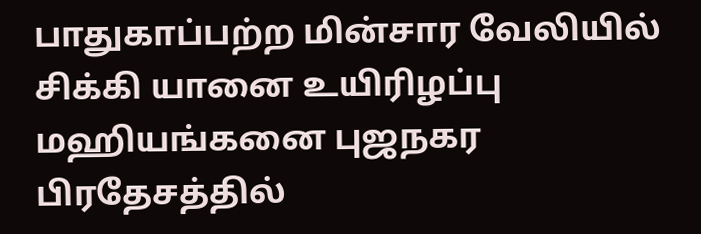பாதுகாப்பற்ற மின்சார வேலியில் சிக்கி யானை உயிரிழப்பு
மஹியங்கனை புஜநகர பிரதேசத்தில்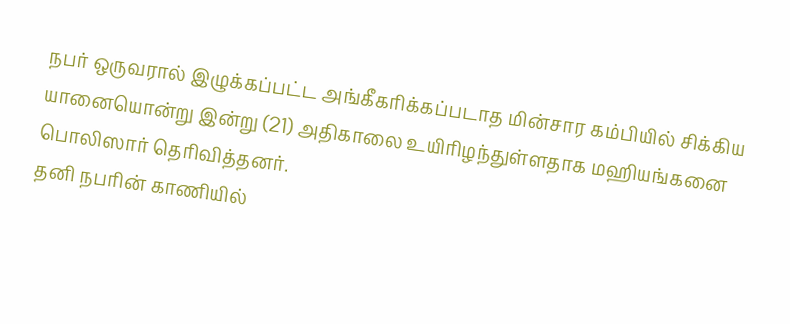நபர் ஒருவரால் இழுக்கப்பட்ட அங்கீகரிக்கப்படாத மின்சார கம்பியில் சிக்கிய யானையொன்று இன்று (21) அதிகாலை உயிரிழந்துள்ளதாக மஹியங்கனை பொலிஸார் தெரிவித்தனர்.
தனி நபரின் காணியில்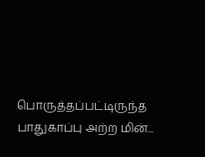பொருத்தப்பட்டிருந்த பாதுகாப்பு அற்ற மின்...